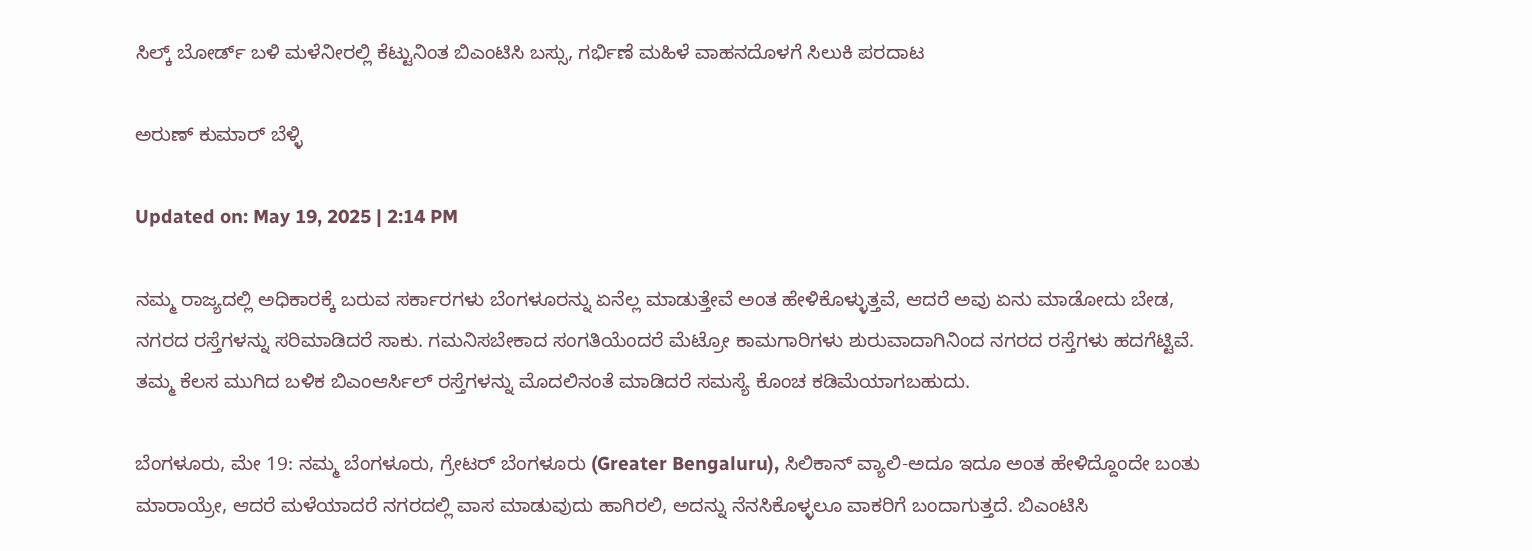ಸಿಲ್ಕ್ ಬೋರ್ಡ್ ಬಳಿ ಮಳೆನೀರಲ್ಲಿ ಕೆಟ್ಟುನಿಂತ ಬಿಎಂಟಿಸಿ ಬಸ್ಸು, ಗರ್ಭಿಣೆ ಮಹಿಳೆ ವಾಹನದೊಳಗೆ ಸಿಲುಕಿ ಪರದಾಟ

ಅರುಣ್ ಕುಮಾರ್ ಬೆಳ್ಳಿ

Updated on: May 19, 2025 | 2:14 PM

ನಮ್ಮ ರಾಜ್ಯದಲ್ಲಿ ಅಧಿಕಾರಕ್ಕೆ ಬರುವ ಸರ್ಕಾರಗಳು ಬೆಂಗಳೂರನ್ನು ಏನೆಲ್ಲ ಮಾಡುತ್ತೇವೆ ಅಂತ ಹೇಳಿಕೊಳ್ಳುತ್ತವೆ, ಆದರೆ ಅವು ಏನು ಮಾಡೋದು ಬೇಡ, ನಗರದ ರಸ್ತೆಗಳನ್ನು ಸರಿಮಾಡಿದರೆ ಸಾಕು. ಗಮನಿಸಬೇಕಾದ ಸಂಗತಿಯೆಂದರೆ ಮೆಟ್ರೋ ಕಾಮಗಾರಿಗಳು ಶುರುವಾದಾಗಿನಿಂದ ನಗರದ ರಸ್ತೆಗಳು ಹದಗೆಟ್ಟಿವೆ. ತಮ್ಮ ಕೆಲಸ ಮುಗಿದ ಬಳಿಕ ಬಿಎಂಆರ್ಸಿಲ್ ರಸ್ತೆಗಳನ್ನು ಮೊದಲಿನಂತೆ ಮಾಡಿದರೆ ಸಮಸ್ಯೆ ಕೊಂಚ ಕಡಿಮೆಯಾಗಬಹುದು.

ಬೆಂಗಳೂರು, ಮೇ 19: ನಮ್ಮ ಬೆಂಗಳೂರು, ಗ್ರೇಟರ್ ಬೆಂಗಳೂರು (Greater Bengaluru), ಸಿಲಿಕಾನ್ ವ್ಯಾಲಿ-ಅದೂ ಇದೂ ಅಂತ ಹೇಳಿದ್ದೊಂದೇ ಬಂತು ಮಾರಾಯ್ರೇ, ಆದರೆ ಮಳೆಯಾದರೆ ನಗರದಲ್ಲಿ ವಾಸ ಮಾಡುವುದು ಹಾಗಿರಲಿ, ಅದನ್ನು ನೆನಸಿಕೊಳ್ಳಲೂ ವಾಕರಿಗೆ ಬಂದಾಗುತ್ತದೆ. ಬಿಎಂಟಿಸಿ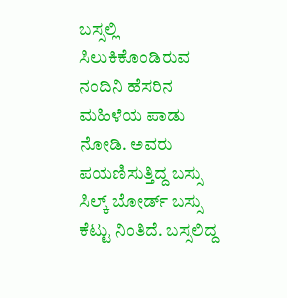ಬಸ್ಸಲ್ಲಿ ಸಿಲುಕಿಕೊಂಡಿರುವ ನಂದಿನಿ ಹೆಸರಿನ ಮಹಿಳೆಯ ಪಾಡು ನೋಡಿ. ಅವರು ಪಯಣಿಸುತ್ತಿದ್ದ ಬಸ್ಸು ಸಿಲ್ಕ್ ಬೋರ್ಡ್ ಬಸ್ಸು ಕೆಟ್ಟು ನಿಂತಿದೆ. ಬಸ್ಸಲಿದ್ದ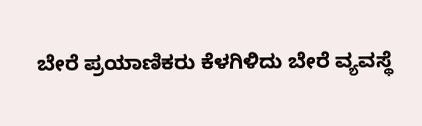ಬೇರೆ ಪ್ರಯಾಣಿಕರು ಕೆಳಗಿಳಿದು ಬೇರೆ ವ್ಯವಸ್ಥೆ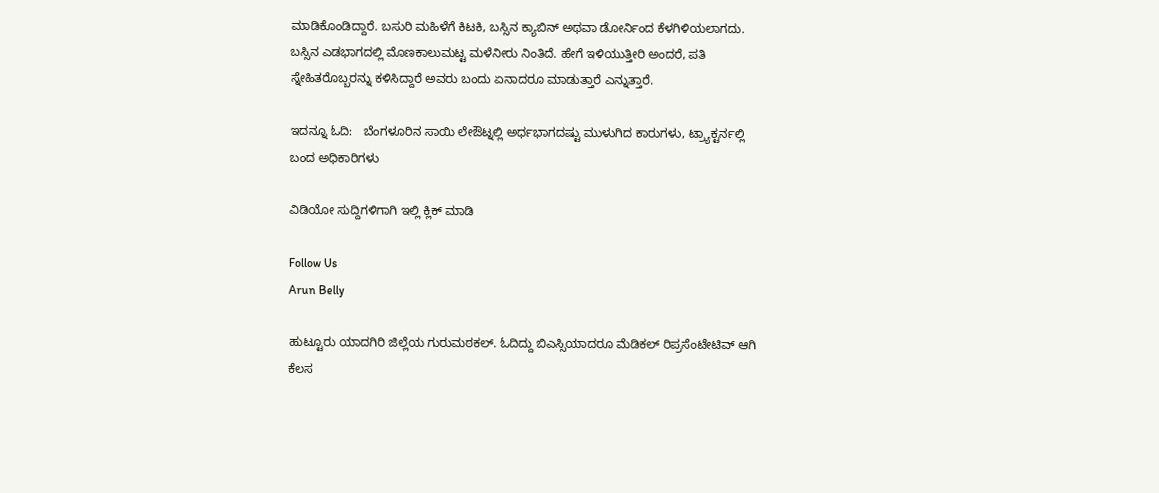ಮಾಡಿಕೊಂಡಿದ್ದಾರೆ. ಬಸುರಿ ಮಹಿಳೆಗೆ ಕಿಟಕಿ, ಬಸ್ಸಿನ ಕ್ಯಾಬಿನ್ ಅಥವಾ ಡೋರ್ನಿಂದ ಕೆಳಗಿಳಿಯಲಾಗದು. ಬಸ್ಸಿನ ಎಡಭಾಗದಲ್ಲಿ ಮೊಣಕಾಲುಮಟ್ಟ ಮಳೆನೀರು ನಿಂತಿದೆ. ಹೇಗೆ ಇಳಿಯುತ್ತೀರಿ ಅಂದರೆ, ಪತಿ ಸ್ನೇಹಿತರೊಬ್ಬರನ್ನು ಕಳಿಸಿದ್ದಾರೆ ಅವರು ಬಂದು ಏನಾದರೂ ಮಾಡುತ್ತಾರೆ ಎನ್ನುತ್ತಾರೆ.

ಇದನ್ನೂ ಓದಿ:   ಬೆಂಗಳೂರಿನ ಸಾಯಿ ಲೇಔಟ್ನಲ್ಲಿ ಅರ್ಧಭಾಗದಷ್ಟು ಮುಳುಗಿದ ಕಾರುಗಳು, ಟ್ರ್ಯಾಕ್ಟರ್ನಲ್ಲಿ ಬಂದ ಅಧಿಕಾರಿಗಳು

ವಿಡಿಯೋ ಸುದ್ದಿಗಳಿಗಾಗಿ ಇಲ್ಲಿ ಕ್ಲಿಕ್ ಮಾಡಿ

Follow Us
Arun Belly

ಹುಟ್ಟೂರು ಯಾದಗಿರಿ ಜಿಲ್ಲೆಯ ಗುರುಮಠಕಲ್. ಓದಿದ್ದು ಬಿಎಸ್ಸಿಯಾದರೂ ಮೆಡಿಕಲ್ ರಿಪ್ರಸೆಂಟೇಟಿವ್ ಆಗಿ ಕೆಲಸ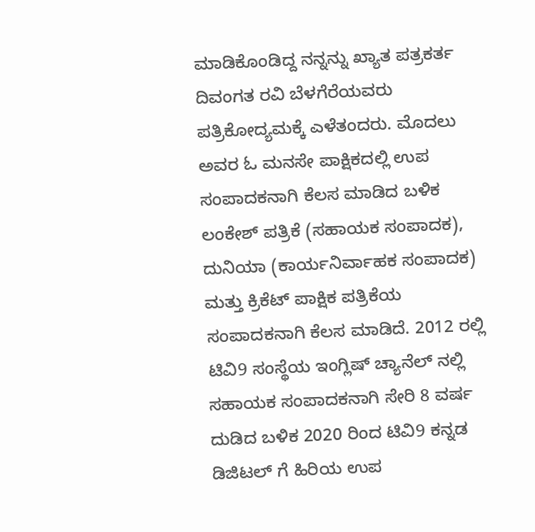ಮಾಡಿಕೊಂಡಿದ್ದ ನನ್ನನ್ನು ಖ್ಯಾತ ಪತ್ರಕರ್ತ ದಿವಂಗತ ರವಿ ಬೆಳಗೆರೆಯವರು ಪತ್ರಿಕೋದ್ಯಮಕ್ಕೆ ಎಳೆತಂದರು. ಮೊದಲು ಅವರ ಓ ಮನಸೇ ಪಾಕ್ಷಿಕದಲ್ಲಿ ಉಪ ಸಂಪಾದಕನಾಗಿ ಕೆಲಸ ಮಾಡಿದ ಬಳಿಕ ಲಂಕೇಶ್ ಪತ್ರಿಕೆ (ಸಹಾಯಕ ಸಂಪಾದಕ), ದುನಿಯಾ (ಕಾರ್ಯನಿರ್ವಾಹಕ ಸಂಪಾದಕ) ಮತ್ತು ಕ್ರಿಕೆಟ್ ಪಾಕ್ಷಿಕ ಪತ್ರಿಕೆಯ ಸಂಪಾದಕನಾಗಿ ಕೆಲಸ ಮಾಡಿದೆ. 2012 ರಲ್ಲಿ ಟಿವಿ9 ಸಂಸ್ಥೆಯ ಇಂಗ್ಲಿಷ್ ಚ್ಯಾನೆಲ್ ನಲ್ಲಿ ಸಹಾಯಕ ಸಂಪಾದಕನಾಗಿ ಸೇರಿ 8 ವರ್ಷ ದುಡಿದ ಬಳಿಕ 2020 ರಿಂದ ಟಿವಿ9 ಕನ್ನಡ ಡಿಜಿಟಲ್ ಗೆ ಹಿರಿಯ ಉಪ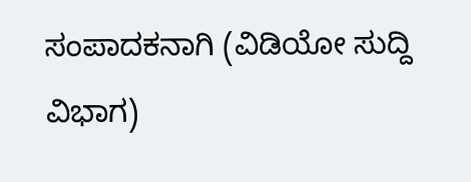ಸಂಪಾದಕನಾಗಿ (ವಿಡಿಯೋ ಸುದ್ದಿ ವಿಭಾಗ)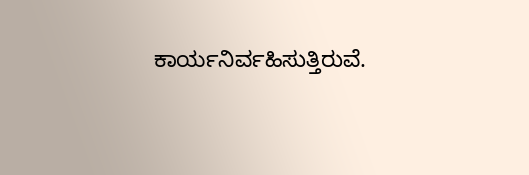ಕಾರ್ಯನಿರ್ವಹಿಸುತ್ತಿರುವೆ.